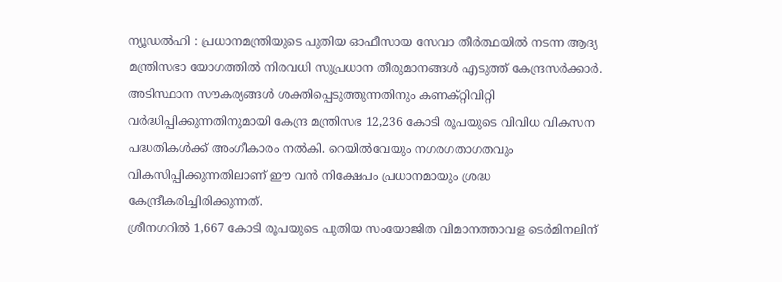ന്യൂഡൽഹി : പ്രധാനമന്ത്രിയുടെ പുതിയ ഓഫീസായ സേവാ തീർത്ഥയിൽ നടന്ന ആദ്യ മന്ത്രിസഭാ യോഗത്തിൽ നിരവധി സുപ്രധാന തീരുമാനങ്ങൾ എടുത്ത് കേന്ദ്രസർക്കാർ. അടിസ്ഥാന സൗകര്യങ്ങൾ ശക്തിപ്പെടുത്തുന്നതിനും കണക്റ്റിവിറ്റി വർദ്ധിപ്പിക്കുന്നതിനുമായി കേന്ദ്ര മന്ത്രിസഭ 12,236 കോടി രൂപയുടെ വിവിധ വികസന പദ്ധതികൾക്ക് അംഗീകാരം നൽകി. റെയിൽവേയും നഗരഗതാഗതവും വികസിപ്പിക്കുന്നതിലാണ് ഈ വൻ നിക്ഷേപം പ്രധാനമായും ശ്രദ്ധ കേന്ദ്രീകരിച്ചിരിക്കുന്നത്.
ശ്രീനഗറിൽ 1,667 കോടി രൂപയുടെ പുതിയ സംയോജിത വിമാനത്താവള ടെർമിനലിന്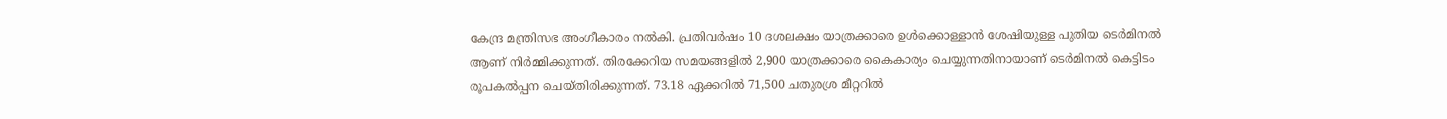കേന്ദ്ര മന്ത്രിസഭ അംഗീകാരം നൽകി. പ്രതിവർഷം 10 ദശലക്ഷം യാത്രക്കാരെ ഉൾക്കൊള്ളാൻ ശേഷിയുള്ള പുതിയ ടെർമിനൽ ആണ് നിർമ്മിക്കുന്നത്. തിരക്കേറിയ സമയങ്ങളിൽ 2,900 യാത്രക്കാരെ കൈകാര്യം ചെയ്യുന്നതിനായാണ് ടെർമിനൽ കെട്ടിടം രൂപകൽപ്പന ചെയ്തിരിക്കുന്നത്. 73.18 ഏക്കറിൽ 71,500 ചതുരശ്ര മീറ്ററിൽ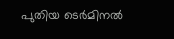പുതിയ ടെർമിനൽ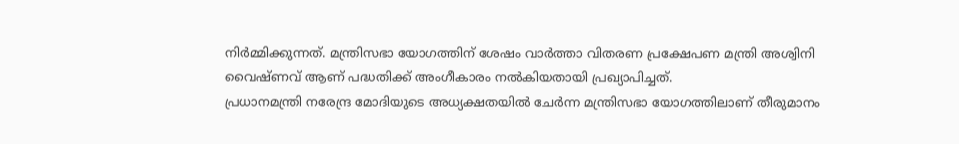നിർമ്മിക്കുന്നത്. മന്ത്രിസഭാ യോഗത്തിന് ശേഷം വാർത്താ വിതരണ പ്രക്ഷേപണ മന്ത്രി അശ്വിനി വൈഷ്ണവ് ആണ് പദ്ധതിക്ക് അംഗീകാരം നൽകിയതായി പ്രഖ്യാപിച്ചത്.
പ്രധാനമന്ത്രി നരേന്ദ്ര മോദിയുടെ അധ്യക്ഷതയിൽ ചേർന്ന മന്ത്രിസഭാ യോഗത്തിലാണ് തീരുമാനം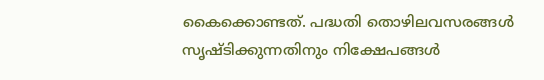കൈക്കൊണ്ടത്. പദ്ധതി തൊഴിലവസരങ്ങൾ സൃഷ്ടിക്കുന്നതിനും നിക്ഷേപങ്ങൾ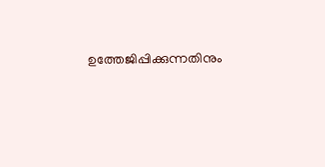ഉത്തേജിപ്പിക്കുന്നതിനും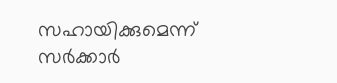സഹായിക്കുമെന്ന് സർക്കാർ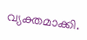വ്യക്തമാക്കി.